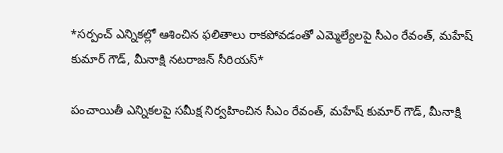*సర్పంచ్ ఎన్నికల్లో ఆశించిన ఫలితాలు రాకపోవడంతో ఎమ్మెల్యేలపై సీఎం రేవంత్‌, మహేష్‌ కుమార్ గౌడ్‌, మీనాక్షి నటరాజన్‌ సీరియస్*

పంచాయితీ ఎన్నికలపై సమీక్ష నిర్వహించిన సీఎం రేవంత్‌, మహేష్‌ కుమార్ గౌడ్‌, మీనాక్షి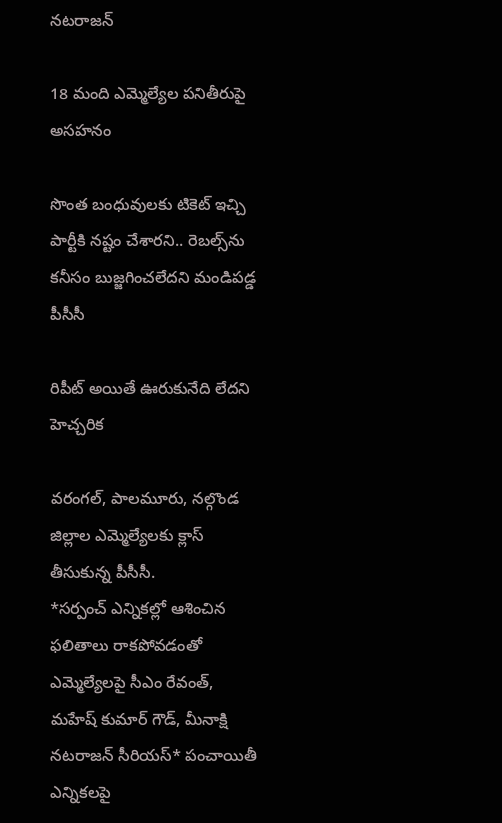నటరాజన్‌

18 మంది ఎమ్మెల్యేల పనితీరుపై అసహనం

సొంత బంధువులకు టికెట్‌ ఇచ్చి పార్టీకి నష్టం చేశారని.. రెబల్స్‌ను కనీసం బుజ్జగించలేదని మండిపడ్డ పీసీసీ

రిపీట్‌ అయితే ఊరుకునేది లేదని హెచ్చరిక

వరంగల్‌, పాలమూరు, నల్గొండ జిల్లాల ఎమ్మెల్యేలకు క్లాస్ తీసుకున్న పీసీసీ.
*సర్పంచ్ ఎన్నికల్లో ఆశించిన ఫలితాలు రాకపోవడంతో ఎమ్మెల్యేలపై సీఎం రేవంత్‌, మహేష్‌ కుమార్ గౌడ్‌, మీనాక్షి నటరాజన్‌ సీరియస్* పంచాయితీ ఎన్నికలపై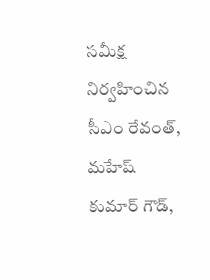సమీక్ష నిర్వహించిన సీఎం రేవంత్‌, మహేష్‌ కుమార్ గౌడ్‌,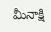మీనాక్షి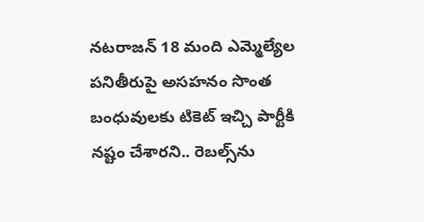నటరాజన్‌ 18 మంది ఎమ్మెల్యేల పనితీరుపై అసహనం సొంత బంధువులకు టికెట్‌ ఇచ్చి పార్టీకి నష్టం చేశారని.. రెబల్స్‌ను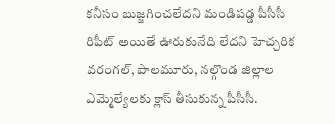కనీసం బుజ్జగించలేదని మండిపడ్డ పీసీసీ రిపీట్‌ అయితే ఊరుకునేది లేదని హెచ్చరిక వరంగల్‌, పాలమూరు, నల్గొండ జిల్లాల ఎమ్మెల్యేలకు క్లాస్ తీసుకున్న పీసీసీ.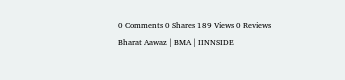0 Comments 0 Shares 189 Views 0 Reviews
Bharat Aawaz | BMA | IINNSIDE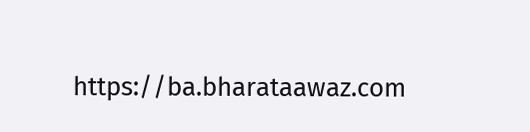https://ba.bharataawaz.com